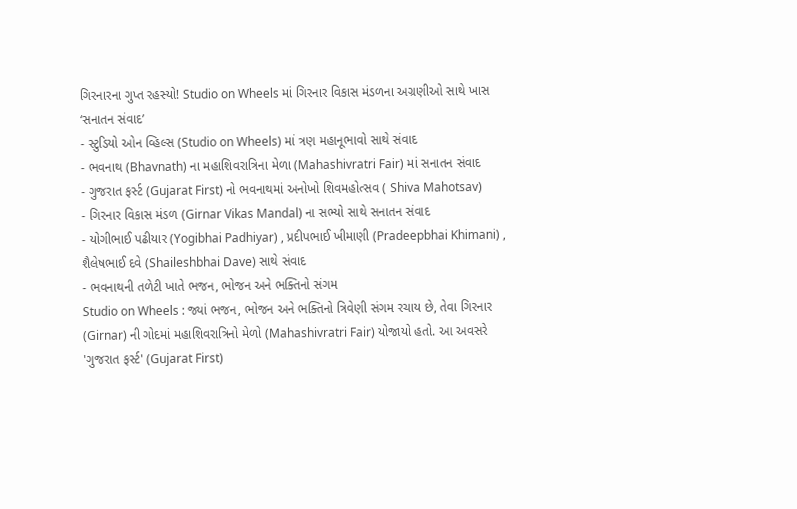ગિરનારના ગુપ્ત રહસ્યો! Studio on Wheels માં ગિરનાર વિકાસ મંડળના અગ્રણીઓ સાથે ખાસ ‘સનાતન સંવાદ’
- સ્ટુડિયો ઓન વ્હિલ્સ (Studio on Wheels) માં ત્રણ મહાનૂભાવો સાથે સંવાદ
- ભવનાથ (Bhavnath) ના મહાશિવરાત્રિના મેળા (Mahashivratri Fair) માં સનાતન સંવાદ
- ગુજરાત ફર્સ્ટ (Gujarat First) નો ભવનાથમાં અનોખો શિવમહોત્સવ ( Shiva Mahotsav)
- ગિરનાર વિકાસ મંડળ (Girnar Vikas Mandal) ના સભ્યો સાથે સનાતન સંવાદ
- યોગીભાઈ પઢીયાર (Yogibhai Padhiyar) , પ્રદીપભાઈ ખીમાણી (Pradeepbhai Khimani) , શૈલેષભાઈ દવે (Shaileshbhai Dave) સાથે સંવાદ
- ભવનાથની તળેટી ખાતે ભજન, ભોજન અને ભક્તિનો સંગમ
Studio on Wheels : જ્યાં ભજન, ભોજન અને ભક્તિનો ત્રિવેણી સંગમ રચાય છે, તેવા ગિરનાર (Girnar) ની ગોદમાં મહાશિવરાત્રિનો મેળો (Mahashivratri Fair) યોજાયો હતો. આ અવસરે 'ગુજરાત ફર્સ્ટ' (Gujarat First)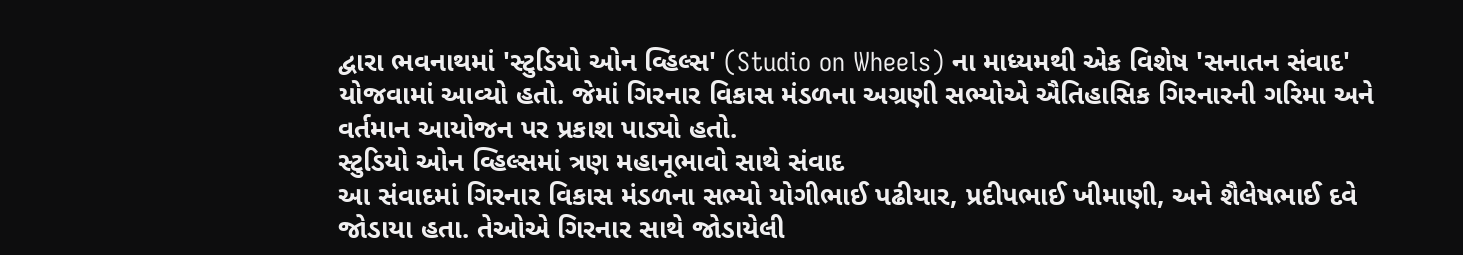દ્વારા ભવનાથમાં 'સ્ટુડિયો ઓન વ્હિલ્સ' (Studio on Wheels) ના માધ્યમથી એક વિશેષ 'સનાતન સંવાદ' યોજવામાં આવ્યો હતો. જેમાં ગિરનાર વિકાસ મંડળના અગ્રણી સભ્યોએ ઐતિહાસિક ગિરનારની ગરિમા અને વર્તમાન આયોજન પર પ્રકાશ પાડ્યો હતો.
સ્ટુડિયો ઓન વ્હિલ્સમાં ત્રણ મહાનૂભાવો સાથે સંવાદ
આ સંવાદમાં ગિરનાર વિકાસ મંડળના સભ્યો યોગીભાઈ પઢીયાર, પ્રદીપભાઈ ખીમાણી, અને શૈલેષભાઈ દવે જોડાયા હતા. તેઓએ ગિરનાર સાથે જોડાયેલી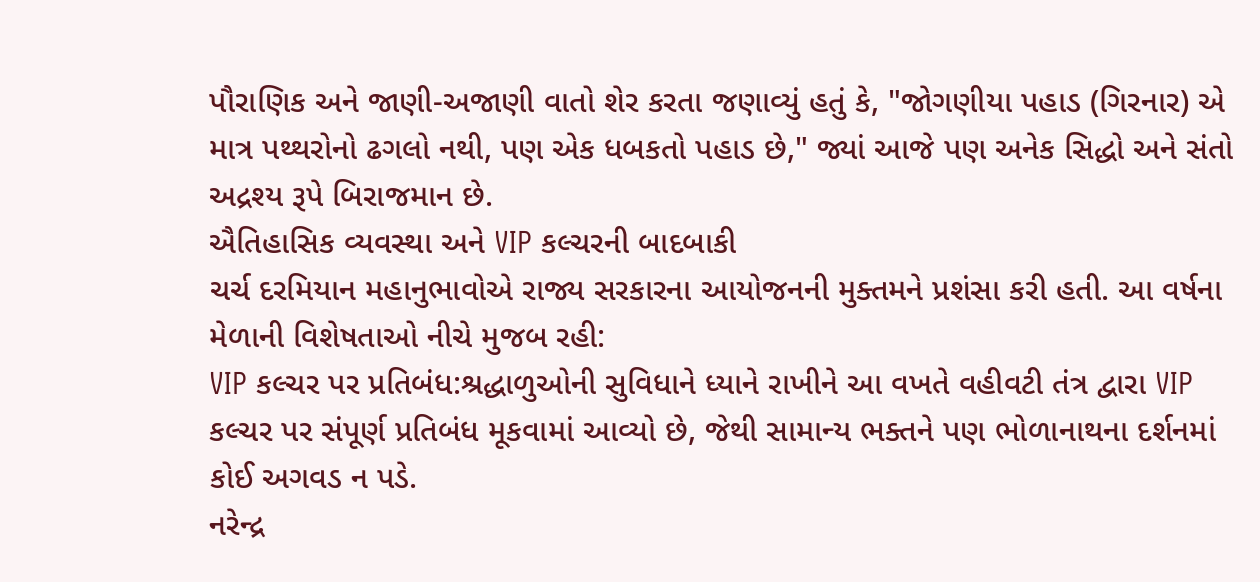પૌરાણિક અને જાણી-અજાણી વાતો શેર કરતા જણાવ્યું હતું કે, "જોગણીયા પહાડ (ગિરનાર) એ માત્ર પથ્થરોનો ઢગલો નથી, પણ એક ધબકતો પહાડ છે," જ્યાં આજે પણ અનેક સિદ્ધો અને સંતો અદ્રશ્ય રૂપે બિરાજમાન છે.
ઐતિહાસિક વ્યવસ્થા અને VIP કલ્ચરની બાદબાકી
ચર્ચ દરમિયાન મહાનુભાવોએ રાજ્ય સરકારના આયોજનની મુક્તમને પ્રશંસા કરી હતી. આ વર્ષના મેળાની વિશેષતાઓ નીચે મુજબ રહી:
VIP કલ્ચર પર પ્રતિબંધ:શ્રદ્ધાળુઓની સુવિધાને ધ્યાને રાખીને આ વખતે વહીવટી તંત્ર દ્વારા VIP કલ્ચર પર સંપૂર્ણ પ્રતિબંધ મૂકવામાં આવ્યો છે, જેથી સામાન્ય ભક્તને પણ ભોળાનાથના દર્શનમાં કોઈ અગવડ ન પડે.
નરેન્દ્ર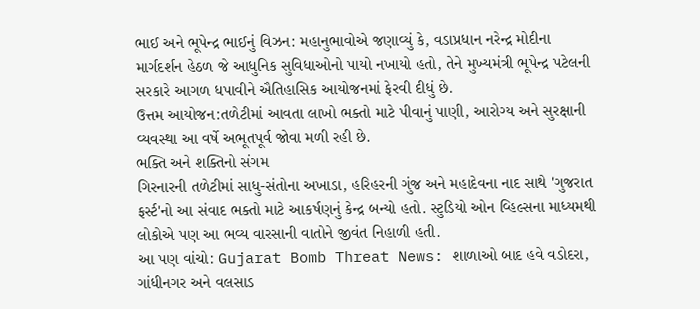ભાઈ અને ભૂપેન્દ્ર ભાઈનું વિઝન: મહાનુભાવોએ જણાવ્યું કે, વડાપ્રધાન નરેન્દ્ર મોદીના માર્ગદર્શન હેઠળ જે આધુનિક સુવિધાઓનો પાયો નખાયો હતો, તેને મુખ્યમંત્રી ભૂપેન્દ્ર પટેલની સરકારે આગળ ધપાવીને ઐતિહાસિક આયોજનમાં ફેરવી દીધું છે.
ઉત્તમ આયોજન:તળેટીમાં આવતા લાખો ભક્તો માટે પીવાનું પાણી, આરોગ્ય અને સુરક્ષાની વ્યવસ્થા આ વર્ષે અભૂતપૂર્વ જોવા મળી રહી છે.
ભક્તિ અને શક્તિનો સંગમ
ગિરનારની તળેટીમાં સાધુ-સંતોના અખાડા, હરિહરની ગુંજ અને મહાદેવના નાદ સાથે 'ગુજરાત ફર્સ્ટ'નો આ સંવાદ ભક્તો માટે આકર્ષણનું કેન્દ્ર બન્યો હતો. સ્ટુડિયો ઓન વ્હિલ્સના માધ્યમથી લોકોએ પણ આ ભવ્ય વારસાની વાતોને જીવંત નિહાળી હતી.
આ પણ વાંચો: Gujarat Bomb Threat News: શાળાઓ બાદ હવે વડોદરા, ગાંધીનગર અને વલસાડ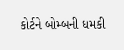કોર્ટને બોમ્બની ધમકી